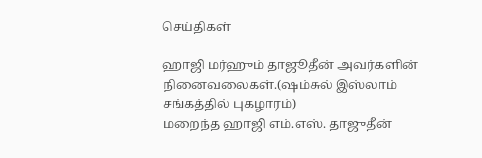செய்திகள்

ஹாஜி மர்ஹும் தாஜூதீன் அவர்களின் நினைவலைகள்.(ஷம்சுல் இஸ்லாம் சங்கத்தில் புகழாரம்)
மறைந்த ஹாஜி எம்.எஸ். தாஜுதீன்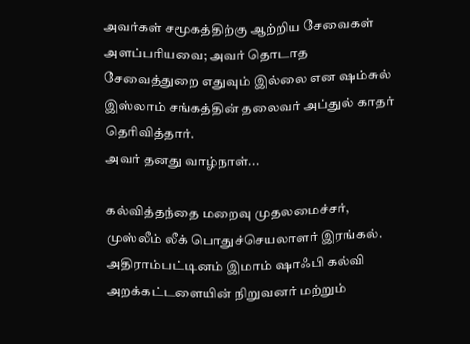அவர்கள் சமூகத்திற்கு ஆற்றிய சேவைகள் அளப்பரியவை; அவர் தொடாத சேவைத்துறை எதுவும் இல்லை என ஷம்சுல் இஸ்லாம் சங்கத்தின் தலைவர் அப்துல் காதர் தெரிவித்தார்.
அவர் தனது வாழ்நாள்...

கல்வித்தந்தை மறைவு முதலமைச்சர், முஸ்லீம் லீக் பொதுச்செயலாளர் இரங்கல்.
அதிராம்பட்டினம் இமாம் ஷாஃபி கல்வி அறக்கட்டளையின் நிறுவனர் மற்றும்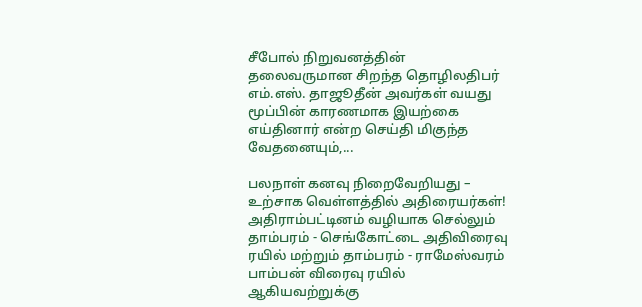சீபோல் நிறுவனத்தின் தலைவருமான சிறந்த தொழிலதிபர் எம்.எஸ். தாஜூதீன் அவர்கள் வயது மூப்பின் காரணமாக இயற்கை எய்தினார் என்ற செய்தி மிகுந்த வேதனையும்,...

பலநாள் கனவு நிறைவேறியது – உற்சாக வெள்ளத்தில் அதிரையர்கள்!
அதிராம்பட்டினம் வழியாக செல்லும் தாம்பரம் - செங்கோட்டை அதிவிரைவு ரயில் மற்றும் தாம்பரம் - ராமேஸ்வரம் பாம்பன் விரைவு ரயில் ஆகியவற்றுக்கு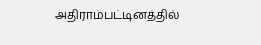அதிராம்பட்டினத்தில்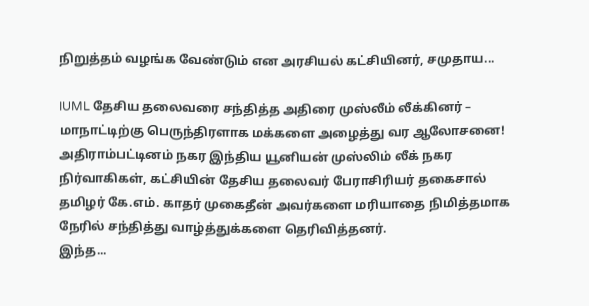நிறுத்தம் வழங்க வேண்டும் என அரசியல் கட்சியினர், சமுதாய...

IUML தேசிய தலைவரை சந்தித்த அதிரை முஸ்லீம் லீக்கினர் – மாநாட்டிற்கு பெருந்திரளாக மக்களை அழைத்து வர ஆலோசனை!
அதிராம்பட்டினம் நகர இந்திய யூனியன் முஸ்லிம் லீக் நகர நிர்வாகிகள், கட்சியின் தேசிய தலைவர் பேராசிரியர் தகைசால் தமிழர் கே.எம். காதர் முகைதீன் அவர்களை மரியாதை நிமித்தமாக நேரில் சந்தித்து வாழ்த்துக்களை தெரிவித்தனர்.
இந்த...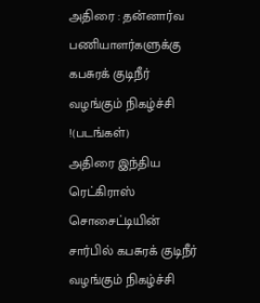அதிரை : தன்னார்வ பணியாளர்களுக்கு கபசுரக் குடிநீர் வழங்கும் நிகழ்ச்சி !(படங்கள்)
அதிரை இந்திய ரெட்கிராஸ் சொசைட்டியின் சார்பில் கபசுரக் குடிநீர் வழங்கும் நிகழ்ச்சி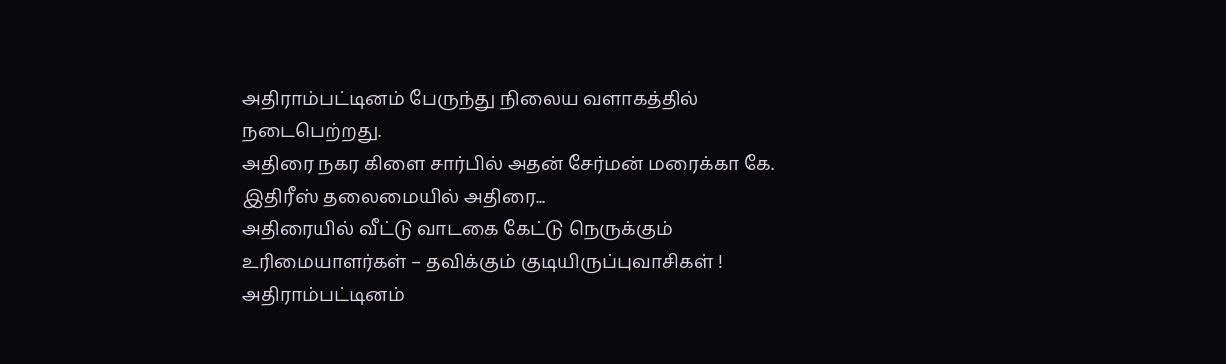அதிராம்பட்டினம் பேருந்து நிலைய வளாகத்தில் நடைபெற்றது.
அதிரை நகர கிளை சார்பில் அதன் சேர்மன் மரைக்கா கே. இதிரீஸ் தலைமையில் அதிரை...
அதிரையில் வீட்டு வாடகை கேட்டு நெருக்கும் உரிமையாளர்கள் – தவிக்கும் குடியிருப்புவாசிகள் !
அதிராம்பட்டினம்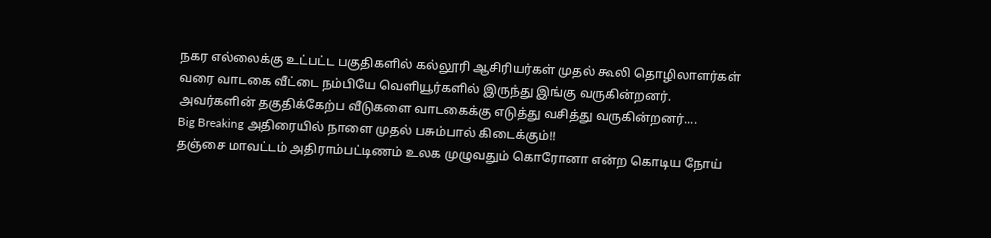நகர எல்லைக்கு உட்பட்ட பகுதிகளில் கல்லூரி ஆசிரியர்கள் முதல் கூலி தொழிலாளர்கள் வரை வாடகை வீட்டை நம்பியே வெளியூர்களில் இருந்து இங்கு வருகின்றனர்.
அவர்களின் தகுதிக்கேற்ப வீடுகளை வாடகைக்கு எடுத்து வசித்து வருகின்றனர்....
Big Breaking அதிரையில் நாளை முதல் பசும்பால் கிடைக்கும்!!
தஞ்சை மாவட்டம் அதிராம்பட்டிணம் உலக முழுவதும் கொரோனா என்ற கொடிய நோய்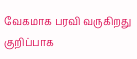வேகமாக பரவி வருகிறது குறிப்பாக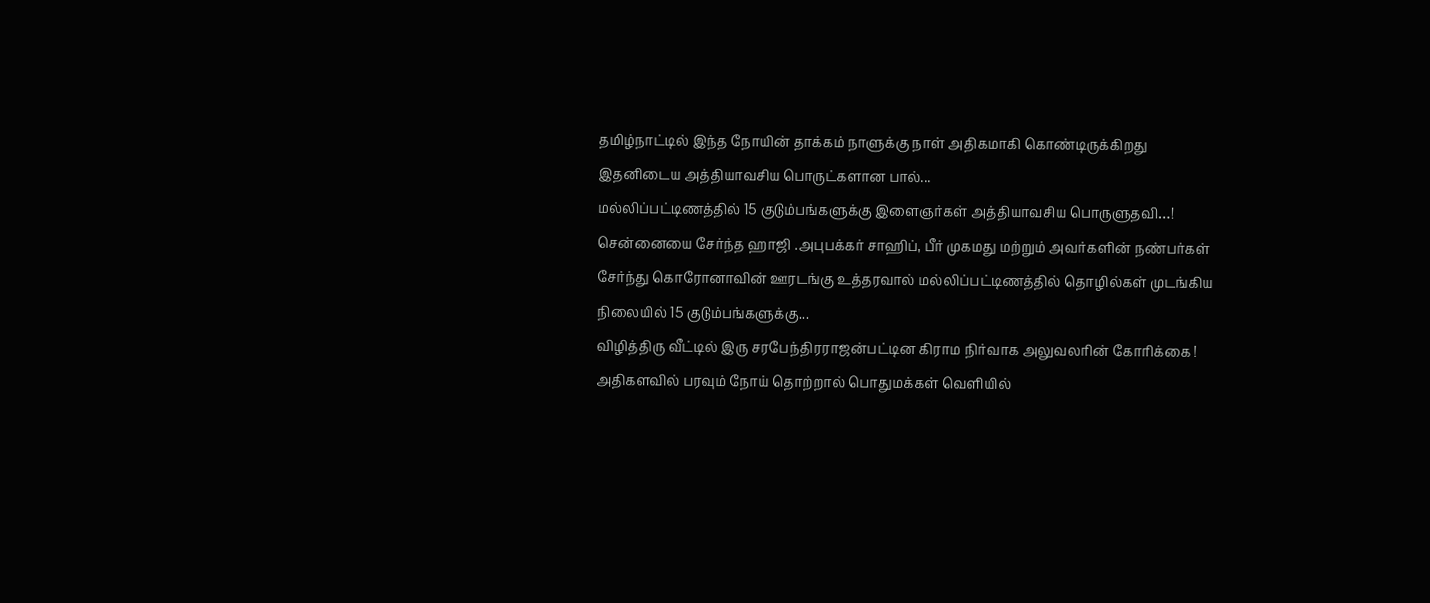தமிழ்நாட்டில் இந்த நோயின் தாக்கம் நாளுக்கு நாள் அதிகமாகி கொண்டிருக்கிறது
இதனிடைய அத்தியாவசிய பொருட்களான பால்...
மல்லிப்பட்டிணத்தில் 15 குடும்பங்களுக்கு இளைஞர்கள் அத்தியாவசிய பொருளுதவி…!
சென்னையை சேர்ந்த ஹாஜி .அபுபக்கர் சாஹிப், பீர் முகமது மற்றும் அவர்களின் நண்பர்கள் சேர்ந்து கொரோனாவின் ஊரடங்கு உத்தரவால் மல்லிப்பட்டிணத்தில் தொழில்கள் முடங்கிய நிலையில் 15 குடும்பங்களுக்கு...
விழித்திரு வீட்டில் இரு சரபேந்திரராஜன்பட்டின கிராம நிர்வாக அலுவலரின் கோரிக்கை !
அதிகளவில் பரவும் நோய் தொற்றால் பொதுமக்கள் வெளியில்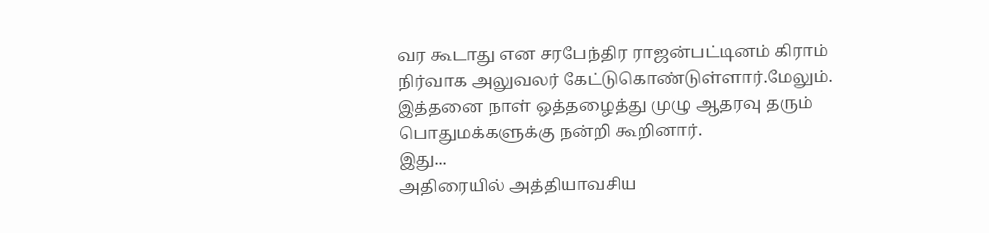வர கூடாது என சரபேந்திர ராஜன்பட்டினம் கிராம் நிர்வாக அலுவலர் கேட்டுகொண்டுள்ளார்.மேலும். இத்தனை நாள் ஒத்தழைத்து முழு ஆதரவு தரும் பொதுமக்களுக்கு நன்றி கூறினார்.
இது...
அதிரையில் அத்தியாவசிய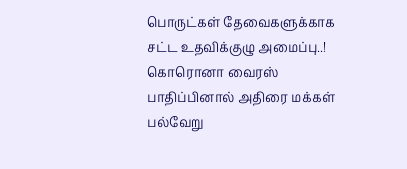பொருட்கள் தேவைகளுக்காக சட்ட உதவிக்குழு அமைப்பு..!
கொரொனா வைரஸ் பாதிப்பினால் அதிரை மக்கள் பல்வேறு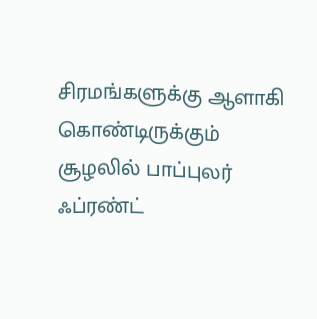சிரமங்களுக்கு ஆளாகி கொண்டிருக்கும் சூழலில் பாப்புலர் ஃப்ரண்ட்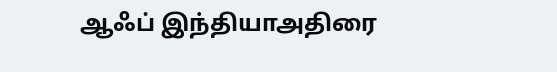ஆஃப் இந்தியாஅதிரை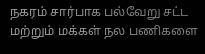நகரம் சார்பாக பல்வேறு சட்ட மற்றும் மக்கள் நல பணிகளை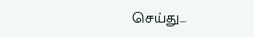செய்து...